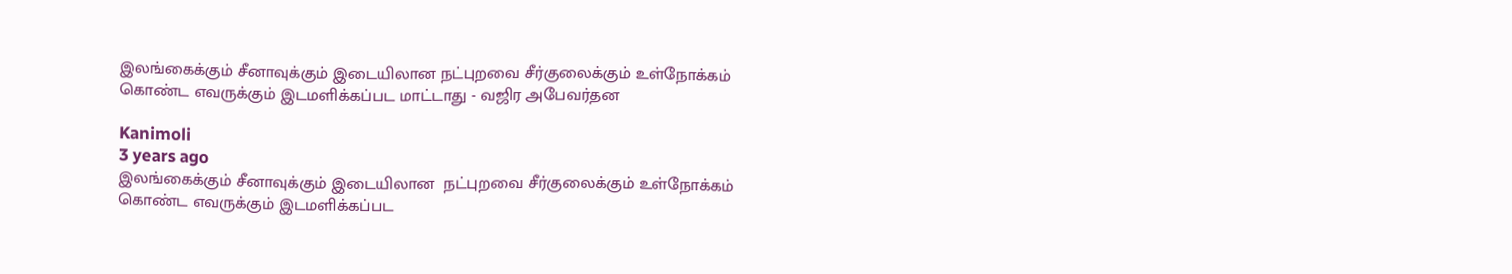இலங்கைக்கும் சீனாவுக்கும் இடையிலான நட்புறவை சீர்குலைக்கும் உள்நோக்கம் கொண்ட எவருக்கும் இடமளிக்கப்பட மாட்டாது - வஜிர அபேவர்தன

Kanimoli
3 years ago
இலங்கைக்கும் சீனாவுக்கும் இடையிலான  நட்புறவை சீர்குலைக்கும் உள்நோக்கம் கொண்ட எவருக்கும் இடமளிக்கப்பட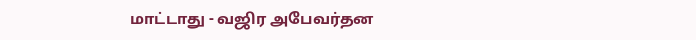மாட்டாது - வஜிர அபேவர்தன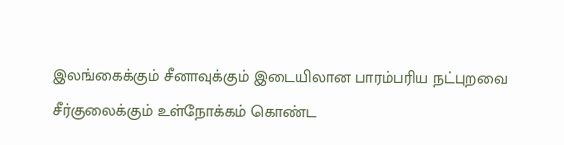இலங்கைக்கும் சீனாவுக்கும் இடையிலான பாரம்பரிய நட்புறவை சீர்குலைக்கும் உள்நோக்கம் கொண்ட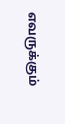எவருக்கும்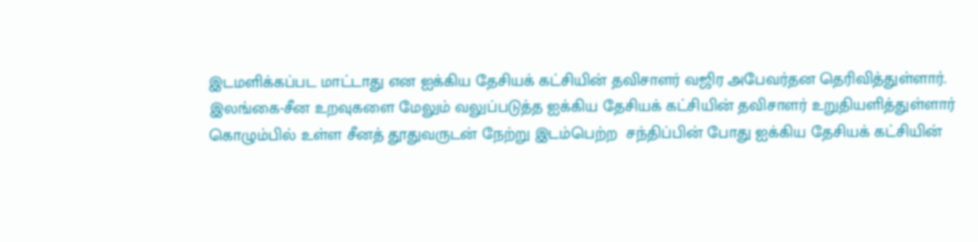இடமளிக்கப்பட மாட்டாது என ஐக்கிய தேசியக் கட்சியின் தவிசாளர் வஜிர அபேவர்தன தெரிவித்துள்ளார்.
இலங்கை-சீன உறவுகளை மேலும் வலுப்படுத்த ஐக்கிய தேசியக் கட்சியின் தவிசாளர் உறுதியளித்துள்ளார்
கொழும்பில் உள்ள சீனத் தூதுவருடன் நேற்று இடம்பெற்ற  சந்திப்பின் போது ஐக்கிய தேசியக் கட்சியின்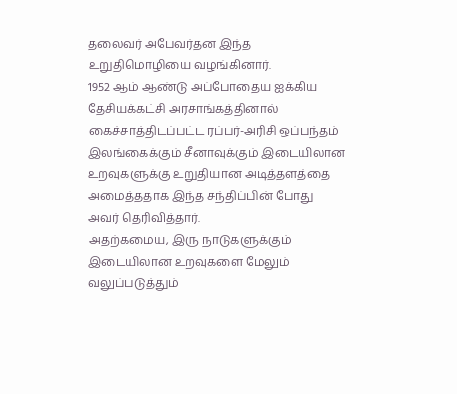தலைவர் அபேவர்தன இந்த உறுதிமொழியை வழங்கினார்.
1952 ஆம் ஆண்டு அப்போதைய ஐக்கிய தேசியக்கட்சி அரசாங்கத்தினால் கைச்சாத்திடப்பட்ட ரப்பர்-அரிசி ஒப்பந்தம் இலங்கைக்கும் சீனாவுக்கும் இடையிலான உறவுகளுக்கு உறுதியான அடித்தளத்தை அமைத்ததாக இந்த சந்திப்பின் போது அவர் தெரிவித்தார்.
அதற்கமைய, இரு நாடுகளுக்கும் இடையிலான உறவுகளை மேலும் வலுப்படுத்தும்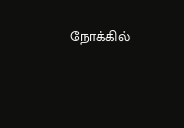நோக்கில்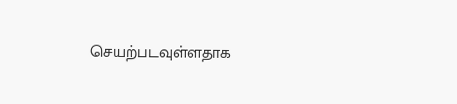செயற்படவுள்ளதாக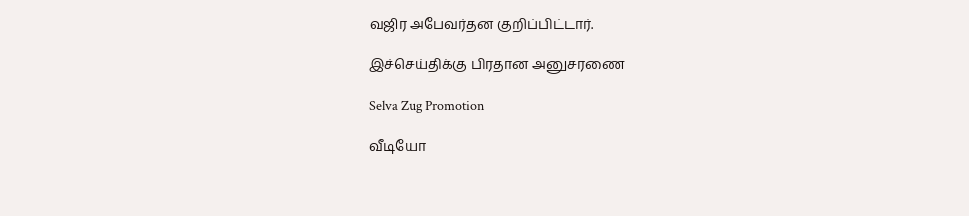வஜிர அபேவர்தன குறிப்பிட்டார்.

இச்செய்திக்கு பிரதான அனுசரணை

Selva Zug Promotion

வீடியோ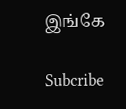இங்கே

Subcribe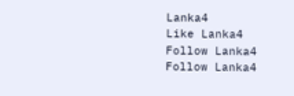Lanka4
Like Lanka4
Follow Lanka4
Follow Lanka4